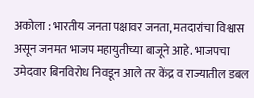अकोला : भारतीय जनता पक्षावर जनता, मतदारांचा विश्वास असून जनमत भाजप महायुतीच्या बाजूने आहे. भाजपचा उमेदवार बिनविरोध निवडून आले तर केंद्र व राज्यातील डबल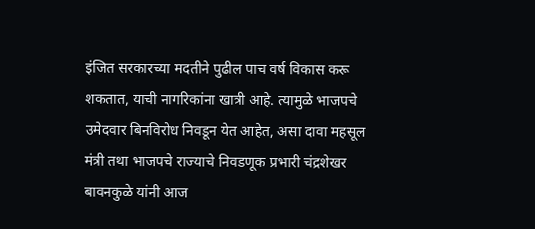इंजित सरकारच्या मदतीने पुढील पाच वर्ष विकास करू शकतात, याची नागरिकांना खात्री आहे. त्यामुळे भाजपचे उमेदवार बिनविरोध निवडून येत आहेत, असा दावा महसूल मंत्री तथा भाजपचे राज्याचे निवडणूक प्रभारी चंद्रशेखर बावनकुळे यांनी आज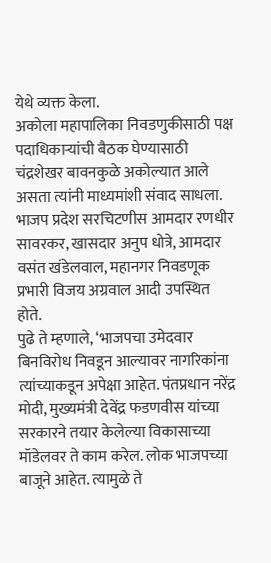येथे व्यक्त केला.
अकोला महापालिका निवडणुकीसाठी पक्ष पदाधिकाऱ्यांची बैठक घेण्यासाठी चंद्रशेखर बावनकुळे अकोल्यात आले असता त्यांनी माध्यमांशी संवाद साधला. भाजप प्रदेश सरचिटणीस आमदार रणधीर सावरकर, खासदार अनुप धोत्रे, आमदार वसंत खंडेलवाल, महानगर निवडणूक प्रभारी विजय अग्रवाल आदी उपस्थित होते.
पुढे ते म्हणाले, ‘भाजपचा उमेदवार बिनविरोध निवडून आल्यावर नागरिकांना त्यांच्याकडून अपेक्षा आहेत. पंतप्रधान नरेंद्र मोदी, मुख्यमंत्री देवेंद्र फडणवीस यांच्या सरकारने तयार केलेल्या विकासाच्या मॉडेलवर ते काम करेल. लोक भाजपच्या बाजूने आहेत. त्यामुळे ते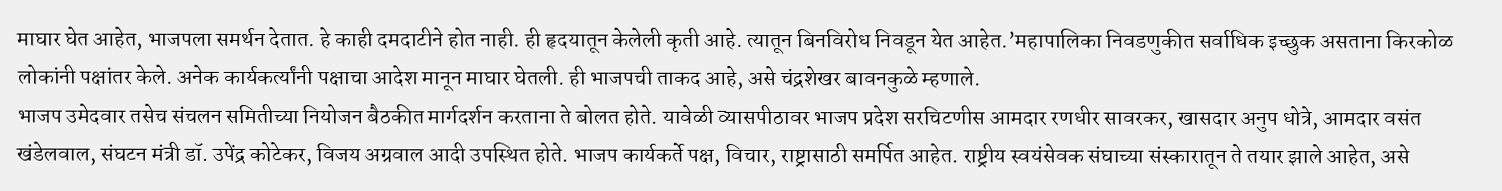माघार घेत आहेत, भाजपला समर्थन देतात. हे काही दमदाटीने होत नाही. ही हृदयातून केलेली कृती आहे. त्यातून बिनविरोध निवडून येत आहेत.’महापालिका निवडणुकीत सर्वाधिक इच्छुक असताना किरकोळ लोकांनी पक्षांतर केले. अनेक कार्यकर्त्यांनी पक्षाचा आदेश मानून माघार घेतली. ही भाजपची ताकद आहे, असे चंद्रशेखर बावनकुळे म्हणाले.
भाजप उमेदवार तसेच संचलन समितीच्या नियोजन बैठकीत मार्गदर्शन करताना ते बोलत होते. यावेळी व्यासपीठावर भाजप प्रदेश सरचिटणीस आमदार रणधीर सावरकर, खासदार अनुप धोत्रे, आमदार वसंत खंडेलवाल, संघटन मंत्री डॉ. उपेंद्र कोटेकर, विजय अग्रवाल आदी उपस्थित होते. भाजप कार्यकर्ते पक्ष, विचार, राष्ट्रासाठी समर्पित आहेत. राष्ट्रीय स्वयंसेवक संघाच्या संस्कारातून ते तयार झाले आहेत, असे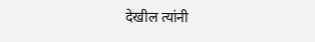देखील त्यांनी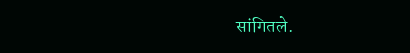सांगितले.